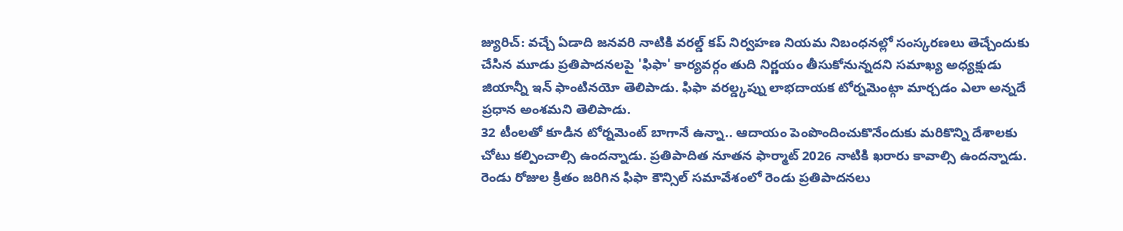జ్యురిచ్: వచ్చే ఏడాది జనవరి నాటికి వరల్డ్ కప్ నిర్వహణ నియమ నిబంధనల్లో సంస్కరణలు తెచ్చేందుకు చేసిన మూడు ప్రతిపాదనలపై 'ఫిఫా' కార్యవర్గం తుది నిర్ణయం తీసుకోనున్నదని సమాఖ్య అధ్యక్షుడు జియాన్నీ ఇన్ ఫాంటినయో తెలిపాడు. ఫిఫా వరల్డ్కప్ను లాభదాయక టోర్నమెంట్గా మార్చడం ఎలా అన్నదే ప్రధాన అంశమని తెలిపాడు.
32 టీంలతో కూడిన టోర్నమెంట్ బాగానే ఉన్నా.. ఆదాయం పెంపొందించుకొనేందుకు మరికొన్ని దేశాలకు చోటు కల్పించాల్సి ఉందన్నాడు. ప్రతిపాదిత నూతన ఫార్మాట్ 2026 నాటికి ఖరారు కావాల్సి ఉందన్నాడు. రెండు రోజుల క్రితం జరిగిన ఫిఫా కౌన్సిల్ సమావేశంలో రెండు ప్రతిపాదనలు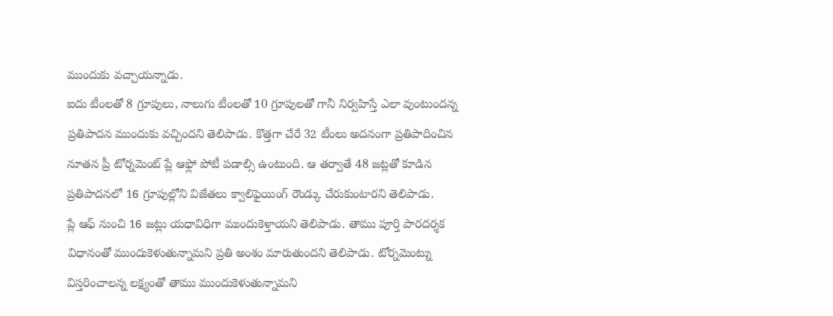ముందుకు వచ్చాయన్నాడు.
ఐదు టీంలతో 8 గ్రూపులు, నాలుగు టీంలతో 10 గ్రూపులతో గానీ నిర్వహిస్తే ఎలా వుంటుందన్న ప్రతిపాదన ముందుకు వచ్చిందని తెలిపాడు. కొత్తగా చేరే 32 టీంలు అదనంగా ప్రతిపాదించిన నూతన ప్రీ టోర్నమెంట్ ప్లే ఆఫ్లో పోటీ పడాల్సి ఉంటుంది. ఆ తర్వాతే 48 జట్లతో కూడిన ప్రతిపాదనలో 16 గ్రూపుల్లోని విజేతలు క్వాలిఫైయింగ్ రౌండ్కు చేరుకుంటారని తెలిపాడు.
ప్లే ఆఫ్ నుంచి 16 జట్లు యధావిధిగా ముందుకెళ్తాయని తెలిపాడు. తాము పూర్తి పారదర్శక విధానంతో ముందుకెళుతున్నామని ప్రతి అంశం మారుతుందని తెలిపాడు. టోర్నమెంట్ను విస్తరించాలన్న లక్ష్యంతో తాము ముందుకెళుతున్నామని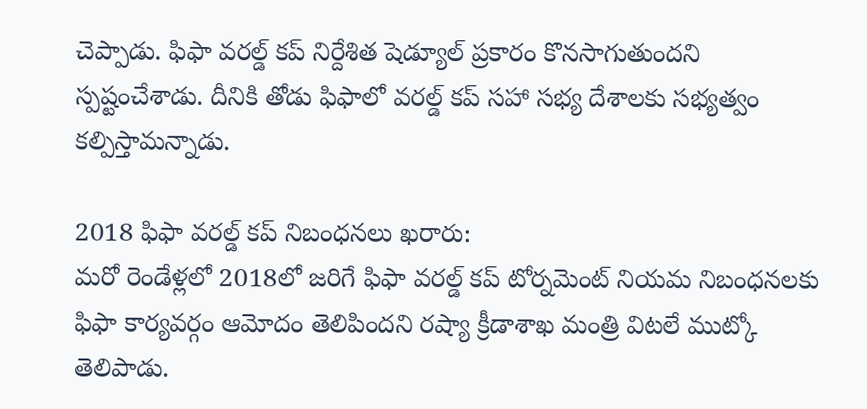చెప్పాడు. ఫిఫా వరల్డ్ కప్ నిర్దేశిత షెడ్యూల్ ప్రకారం కొనసాగుతుందని స్పష్టంచేశాడు. దీనికి తోడు ఫిఫాలో వరల్డ్ కప్ సహా సభ్య దేశాలకు సభ్యత్వం కల్పిస్తామన్నాడు.

2018 ఫిఫా వరల్డ్ కప్ నిబంధనలు ఖరారు:
మరో రెండేళ్లలో 2018లో జరిగే ఫిఫా వరల్డ్ కప్ టోర్నమెంట్ నియమ నిబంధనలకు ఫిఫా కార్యవర్గం ఆమోదం తెలిపిందని రష్యా క్రీడాశాఖ మంత్రి విటలే ముట్కో తెలిపాడు.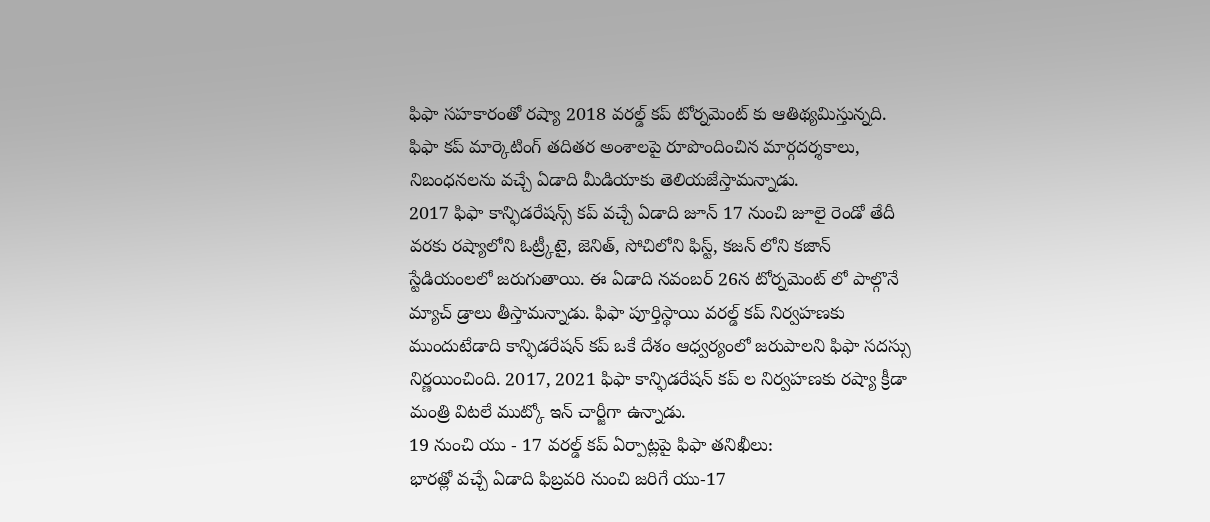ఫిఫా సహకారంతో రష్యా 2018 వరల్డ్ కప్ టోర్నమెంట్ కు ఆతిథ్యమిస్తున్నది. ఫిఫా కప్ మార్కెటింగ్ తదితర అంశాలపై రూపొందించిన మార్గదర్శకాలు, నిబంధనలను వచ్చే ఏడాది మీడియాకు తెలియజేస్తామన్నాడు.
2017 ఫిఫా కాన్ఫిడరేషన్స్ కప్ వచ్చే ఏడాది జూన్ 17 నుంచి జూలై రెండో తేదీ వరకు రష్యాలోని ఓట్ర్కీటై, జెనిత్, సోచిలోని ఫిస్ట్, కజన్ లోని కజాన్ స్టేడియంలలో జరుగుతాయి. ఈ ఏడాది నవంబర్ 26న టోర్నమెంట్ లో పాల్గొనే మ్యాచ్ డ్రాలు తీస్తామన్నాడు. ఫిఫా పూర్తిస్థాయి వరల్డ్ కప్ నిర్వహణకు ముందుటేడాది కాన్ఫిడరేషన్ కప్ ఒకే దేశం ఆధ్వర్యంలో జరుపాలని ఫిఫా సదస్సు నిర్ణయించింది. 2017, 2021 ఫిఫా కాన్ఫిడరేషన్ కప్ ల నిర్వహణకు రష్యా క్రీడా మంత్రి విటలే ముట్కో ఇన్ చార్జీగా ఉన్నాడు.
19 నుంచి యు - 17 వరల్డ్ కప్ ఏర్పాట్లపై ఫిఫా తనిఖీలు:
భారత్లో వచ్చే ఏడాది ఫిబ్రవరి నుంచి జరిగే యు-17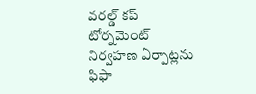వరల్డ్ కప్ టోర్నమెంట్ నిర్వహణ ఏర్పాట్లను ఫిఫా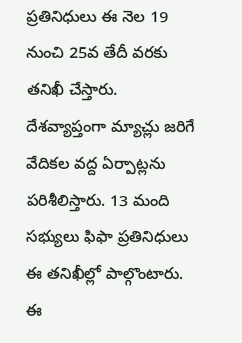ప్రతినిధులు ఈ నెల 19 నుంచి 25వ తేదీ వరకు తనిఖీ చేస్తారు. దేశవ్యాప్తంగా మ్యాచ్లు జరిగే వేదికల వద్ద ఏర్పాట్లను పరిశీలిస్తారు. 13 మంది సభ్యులు ఫిఫా ప్రతినిధులు ఈ తనిఖీల్లో పాల్గొంటారు. ఈ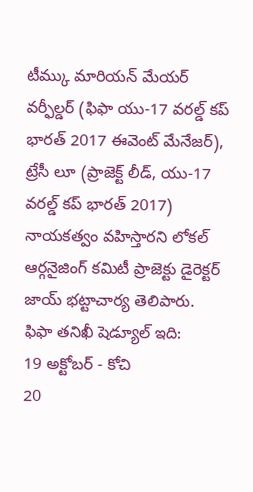టీమ్కు మారియన్ మేయర్ వర్ఫీల్డర్ (ఫిఫా యు-17 వరల్డ్ కప్ భారత్ 2017 ఈవెంట్ మేనేజర్), ట్రేసీ లూ (ప్రాజెక్ట్ లీడ్, యు-17 వరల్డ్ కప్ భారత్ 2017) నాయకత్వం వహిస్తారని లోకల్ ఆర్గనైజింగ్ కమిటీ ప్రాజెక్టు డైరెక్టర్ జాయ్ భట్టాచార్య తెలిపారు.
ఫిఫా తనిఖీ షెడ్యూల్ ఇది:
19 అక్టోబర్ - కోచి
20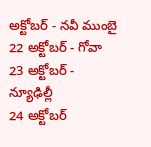అక్టోబర్ - నవీ ముంబై
22 అక్టోబర్ - గోవా
23 అక్టోబర్ - న్యూఢిల్లీ
24 అక్టోబర్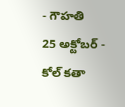- గౌహతి
25 అక్టోబర్ - కోల్ కతా